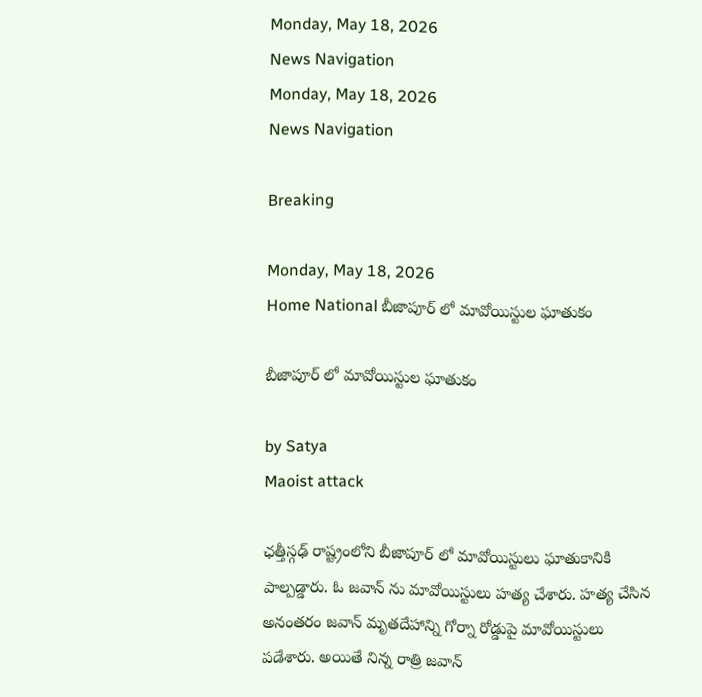Monday, May 18, 2026
News Navigation
Monday, May 18, 2026
News Navigation

Breaking

Monday, May 18, 2026
Home National బీజాపూర్ లో మావోయిస్టుల ఘాతుకం

బీజాపూర్ లో మావోయిస్టుల ఘాతుకం

by Satya
Maoist attack

ఛత్తీస్గఢ్ రాష్ట్రంలోని బీజాపూర్ లో మావోయిస్టులు ఘాతుకానికి పాల్పడ్డారు. ఓ జవాన్ ను మావోయిస్టులు హత్య చేశారు. హత్య చేసిన అనంతరం జవాన్ మృతదేహాన్ని గోర్నా రోడ్డుపై మావోయిస్టులు పడేశారు. అయితే నిన్న రాత్రి జవాన్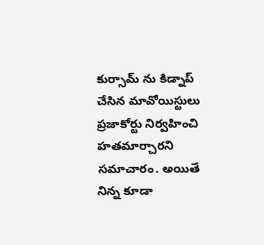కుర్సామ్ ను కిడ్నాప్ చేసిన మావోయిస్టులు ప్రజాకోర్టు నిర్వహించి హతమార్చారని సమాచారం. అయితే నిన్న కూడా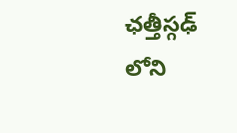ఛత్తీస్గఢ్ లోని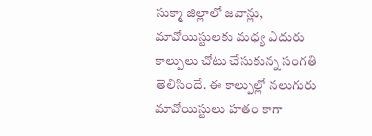సుక్మా జిల్లాలో జవాన్లు, మావోయిస్టులకు మధ్య ఎదురు కాల్పులు చోటు చేసుకున్న సంగతి తెలిసిందే. ఈ కాల్పుల్లో నలుగురు మావోయిస్టులు హతం కాగా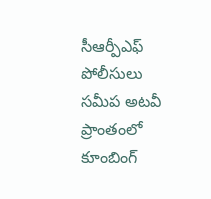సీఆర్పీఎఫ్ పోలీసులు సమీప అటవీ ప్రాంతంలో కూంబింగ్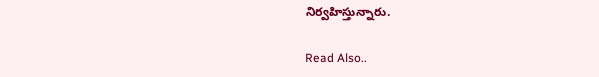నిర్వహిస్తున్నారు.

Read Also..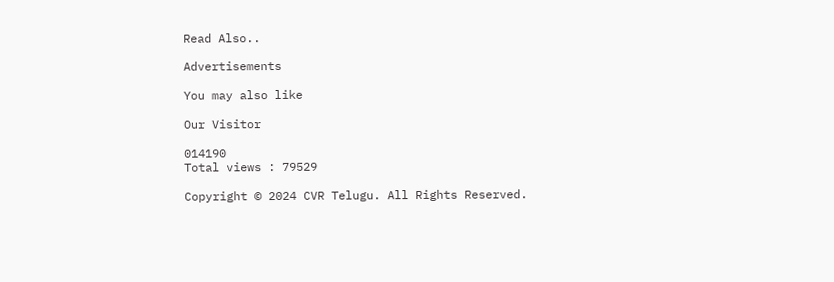Read Also..

Advertisements

You may also like

Our Visitor

014190
Total views : 79529

Copyright © 2024 CVR Telugu. All Rights Reserved.